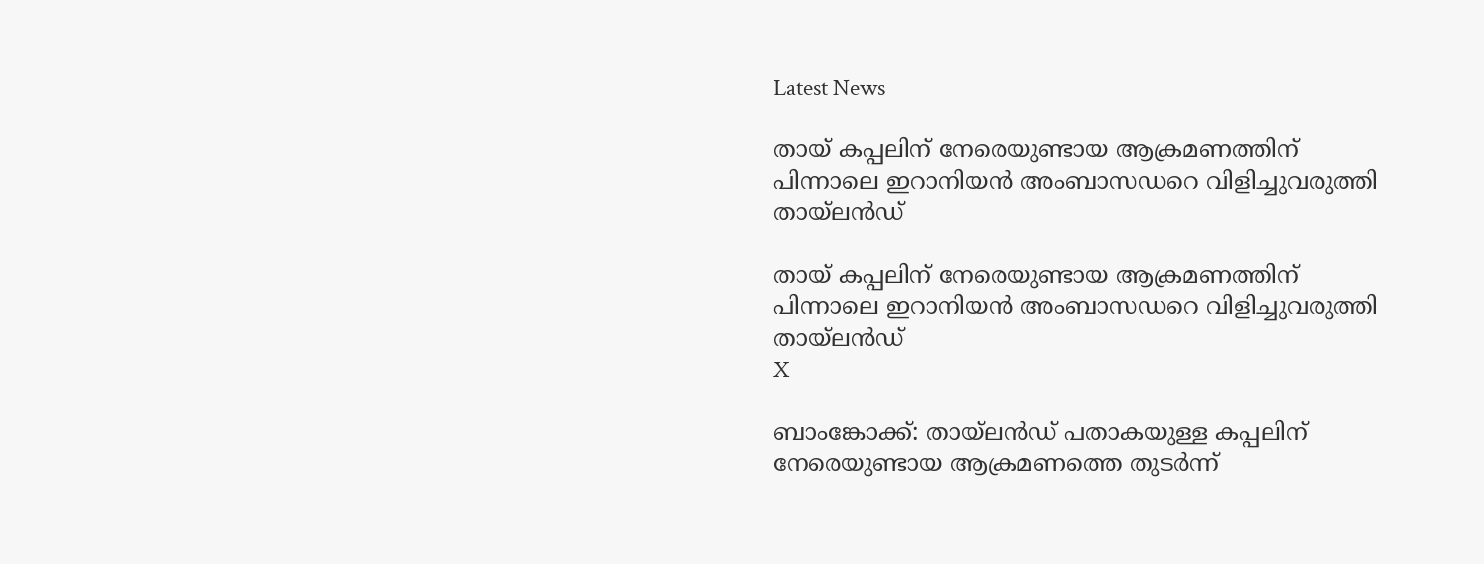Latest News

തായ് കപ്പലിന് നേരെയുണ്ടായ ആക്രമണത്തിന് പിന്നാലെ ഇറാനിയന്‍ അംബാസഡറെ വിളിച്ചുവരുത്തി തായ്ലന്‍ഡ്

തായ് കപ്പലിന് നേരെയുണ്ടായ ആക്രമണത്തിന് പിന്നാലെ ഇറാനിയന്‍ അംബാസഡറെ വിളിച്ചുവരുത്തി തായ്ലന്‍ഡ്
X

ബാംങ്കോക്ക്: തായ്ലന്‍ഡ് പതാകയുള്ള കപ്പലിന് നേരെയുണ്ടായ ആക്രമണത്തെ തുടര്‍ന്ന്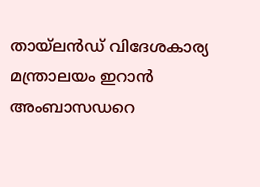തായ്ലന്‍ഡ് വിദേശകാര്യ മന്ത്രാലയം ഇറാന്‍ അംബാസഡറെ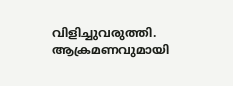വിളിച്ചുവരുത്തി. ആക്രമണവുമായി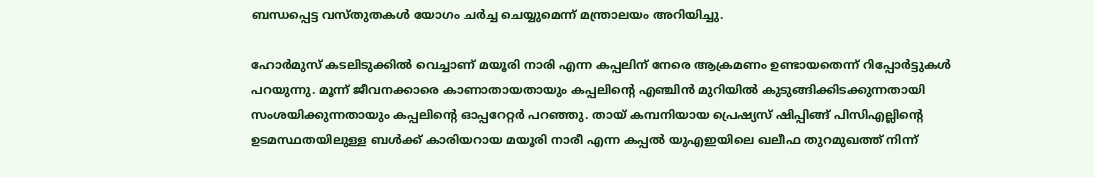ബന്ധപ്പെട്ട വസ്തുതകള്‍ യോഗം ചര്‍ച്ച ചെയ്യുമെന്ന് മന്ത്രാലയം അറിയിച്ചു.

ഹോര്‍മുസ് കടലിടുക്കില്‍ വെച്ചാണ് മയൂരി നാരി എന്ന കപ്പലിന് നേരെ ആക്രമണം ഉണ്ടായതെന്ന് റിപ്പോര്‍ട്ടുകള്‍ പറയുന്നു. മൂന്ന് ജീവനക്കാരെ കാണാതായതായും കപ്പലിന്റെ എഞ്ചിന്‍ മുറിയില്‍ കുടുങ്ങിക്കിടക്കുന്നതായി സംശയിക്കുന്നതായും കപ്പലിന്റെ ഓപ്പറേറ്റര്‍ പറഞ്ഞു. തായ് കമ്പനിയായ പ്രെഷ്യസ് ഷിപ്പിങ്ങ് പിസിഎല്ലിന്റെ ഉടമസ്ഥതയിലുള്ള ബള്‍ക്ക് കാരിയറായ മയൂരി നാരീ എന്ന കപ്പല്‍ യുഎഇയിലെ ഖലീഫ തുറമുഖത്ത് നിന്ന്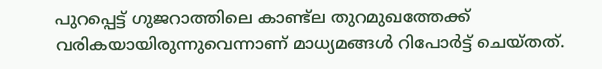പുറപ്പെട്ട് ഗുജറാത്തിലെ കാണ്ട്‌ല തുറമുഖത്തേക്ക് വരികയായിരുന്നുവെന്നാണ് മാധ്യമങ്ങള്‍ റിപോര്‍ട്ട് ചെയ്തത്.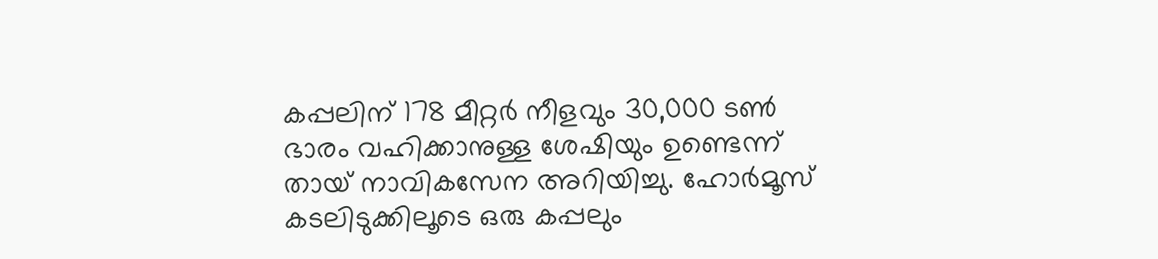കപ്പലിന് 178 മീറ്റര്‍ നീളവും 30,000 ടണ്‍ ഭാരം വഹിക്കാനുള്ള ശേഷിയും ഉണ്ടെന്ന് തായ് നാവികസേന അറിയിച്ചു. ഹോര്‍മൂസ് കടലിടുക്കിലൂടെ ഒരു കപ്പലും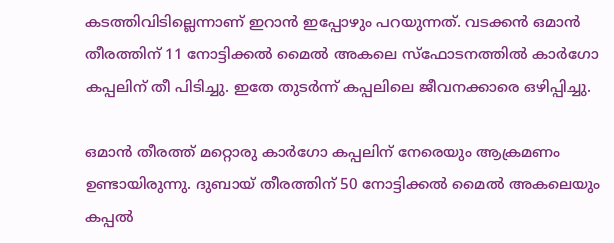കടത്തിവിടില്ലെന്നാണ് ഇറാന്‍ ഇപ്പോഴും പറയുന്നത്. വടക്കന്‍ ഒമാന്‍ തീരത്തിന് 11 നോട്ടിക്കല്‍ മൈല്‍ അകലെ സ്‌ഫോടനത്തില്‍ കാര്‍ഗോ കപ്പലിന് തീ പിടിച്ചു. ഇതേ തുടര്‍ന്ന് കപ്പലിലെ ജീവനക്കാരെ ഒഴിപ്പിച്ചു.

ഒമാന്‍ തീരത്ത് മറ്റൊരു കാര്‍ഗോ കപ്പലിന് നേരെയും ആക്രമണം ഉണ്ടായിരുന്നു. ദുബായ് തീരത്തിന് 50 നോട്ടിക്കല്‍ മൈല്‍ അകലെയും കപ്പല്‍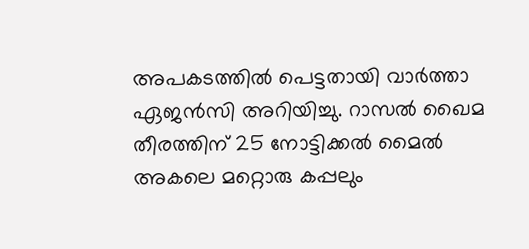അപകടത്തില്‍ പെട്ടതായി വാര്‍ത്താ ഏജന്‍സി അറിയിച്ചു. റാസല്‍ ഖൈമ തീരത്തിന് 25 നോട്ടിക്കല്‍ മൈല്‍ അകലെ മറ്റൊരു കപ്പലും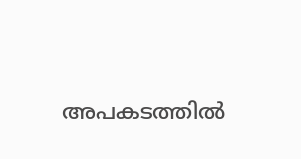അപകടത്തില്‍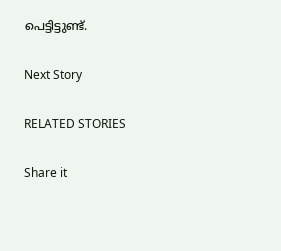പെട്ടിട്ടുണ്ട്.

Next Story

RELATED STORIES

Share it